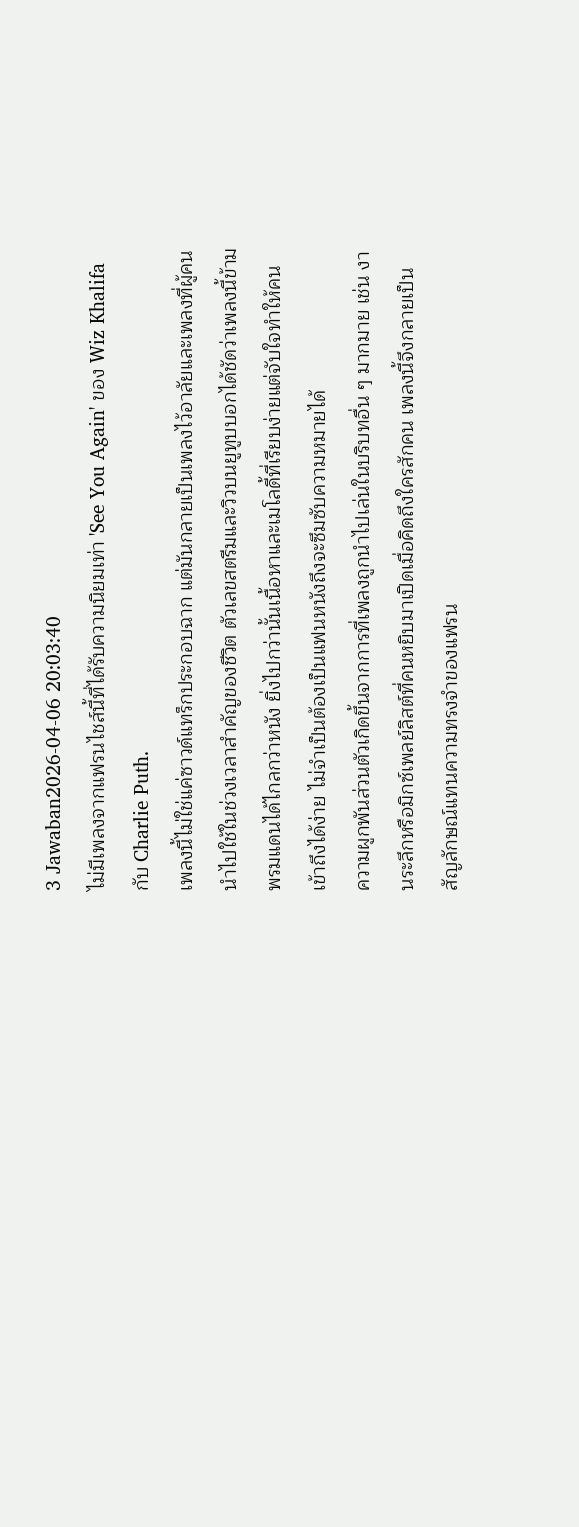3 Jawaban2026-04-06 20:03:40
ไม่มีเพลงจากแฟรนไชส์นี้ที่ได้รับความนิยมเท่า 'See You Again' ของ Wiz Khalifa กับ Charlie Puth.
เพลงนี้ไม่ใช่แค่ซาวด์แทร็กประกอบฉาก แต่มันกลายเป็นเพลงไว้อาลัยและเพลงที่ผู้คนนำไปใช้ในช่วงเวลาสำคัญของชีวิต ตัวเลขสตรีมและวิวบนยูทูบบอกได้ชัดว่าเพลงนี้ข้ามพรมแดนได้ไกลกว่าหนัง ยิ่งไปกว่านั้นเนื้อหาและเมโลดี้ที่เรียบง่ายแต่จับใจทำให้คนเข้าถึงได้ง่าย ไม่จำเป็นต้องเป็นแฟนหนังถึงจะซึมซับความหมายได้
ความผูกพันส่วนตัวเกิดขึ้นจากการที่เพลงถูกนำไปเล่นในบริบทอื่น ๆ มากมาย เช่น งานระลึกหรือมิกซ์เพลย์ลิสต์ที่คนหยิบมาเปิดเมื่อคิดถึงใครสักคน เพลงนี้จึงกลายเป็นสัญลักษณ์แทนความทรงจำของแฟรน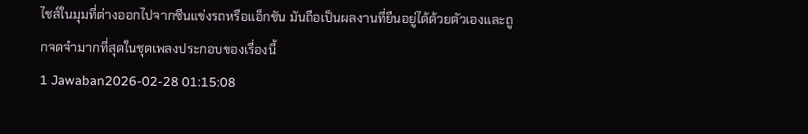ไชส์ในมุมที่ต่างออกไปจากซีนแข่งรถหรือแอ็กชัน มันถือเป็นผลงานที่ยืนอยู่ได้ด้วยตัวเองและถูกจดจำมากที่สุดในชุดเพลงประกอบของเรื่องนี้
1 Jawaban2026-02-28 01:15:08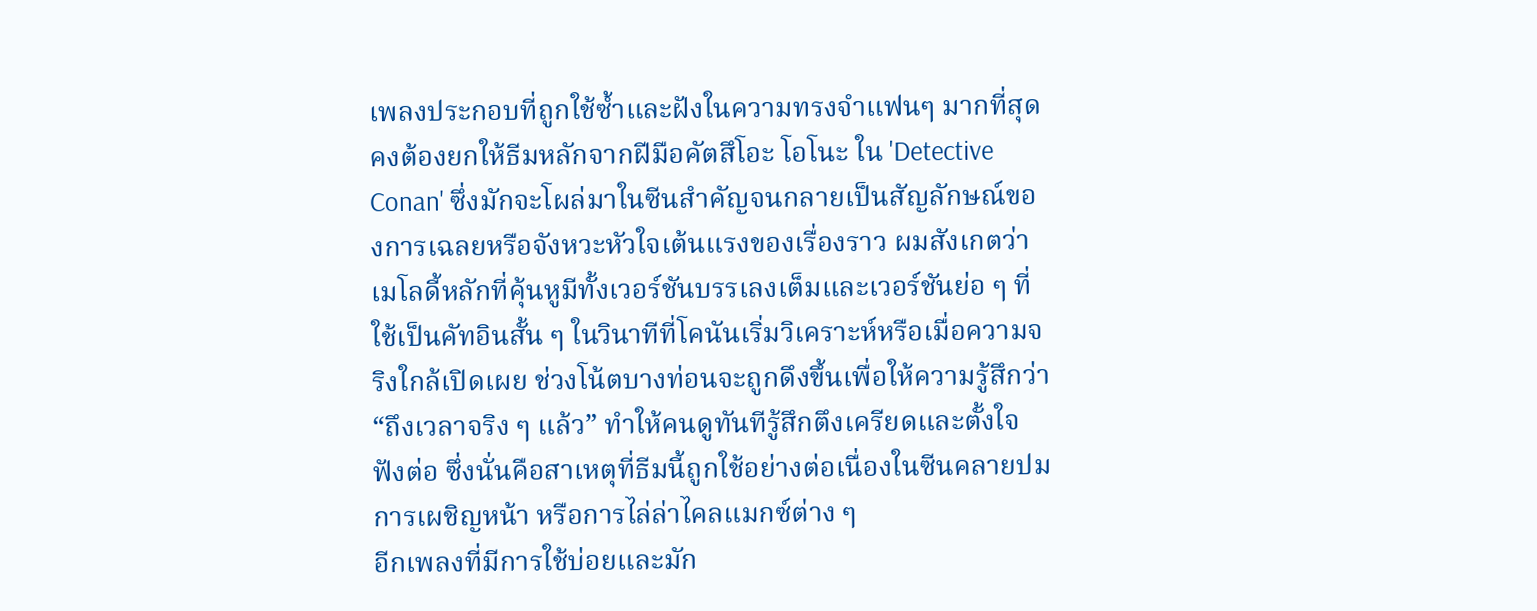เพลงประกอบที่ถูกใช้ซ้ำและฝังในความทรงจำแฟนๆ มากที่สุดคงต้องยกให้ธีมหลักจากฝีมือคัตสึโอะ โอโนะ ใน 'Detective Conan' ซึ่งมักจะโผล่มาในซีนสำคัญจนกลายเป็นสัญลักษณ์ของการเฉลยหรือจังหวะหัวใจเต้นแรงของเรื่องราว ผมสังเกตว่าเมโลดี้หลักที่คุ้นหูมีทั้งเวอร์ชันบรรเลงเต็มและเวอร์ชันย่อ ๆ ที่ใช้เป็นคัทอินสั้น ๆ ในวินาทีที่โคนันเริ่มวิเคราะห์หรือเมื่อความจริงใกล้เปิดเผย ช่วงโน้ตบางท่อนจะถูกดึงขึ้นเพื่อให้ความรู้สึกว่า “ถึงเวลาจริง ๆ แล้ว” ทำให้คนดูทันทีรู้สึกตึงเครียดและตั้งใจฟังต่อ ซึ่งนั่นคือสาเหตุที่ธีมนี้ถูกใช้อย่างต่อเนื่องในซีนคลายปม การเผชิญหน้า หรือการไล่ล่าไคลแมกซ์ต่าง ๆ
อีกเพลงที่มีการใช้บ่อยและมัก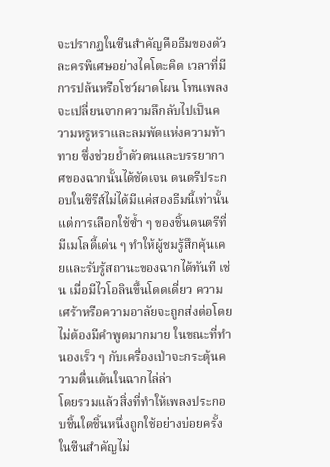จะปรากฏในซีนสำคัญคือธีมของตัวละครพิเศษอย่างไคโตะคิด เวลาที่มีการปล้นหรือโชว์ผาดโผน โทนเพลงจะเปลี่ยนจากความลึกลับไปเป็นความหรูหราและลมพัดแห่งความท้าทาย ซึ่งช่วยย้ำตัวตนและบรรยากาศของฉากนั้นได้ชัดเจน ดนตรีประกอบในซีรีส์ไม่ได้มีแค่สองธีมนี้เท่านั้น แต่การเลือกใช้ซ้ำ ๆ ของชิ้นดนตรีที่มีเมโลดี้เด่น ๆ ทำให้ผู้ชมรู้สึกคุ้นเคยและรับรู้สถานะของฉากได้ทันที เช่น เมื่อมีไวโอลินขึ้นโดดเดี่ยว ความเศร้าหรือความอาลัยจะถูกส่งต่อโดยไม่ต้องมีคำพูดมากมาย ในขณะที่ทำนองเร็ว ๆ กับเครื่องเป่าจะกระตุ้นความตื่นเต้นในฉากไล่ล่า
โดยรวมแล้วสิ่งที่ทำให้เพลงประกอบชิ้นใดชิ้นหนึ่งถูกใช้อย่างบ่อยครั้งในซีนสำคัญไม่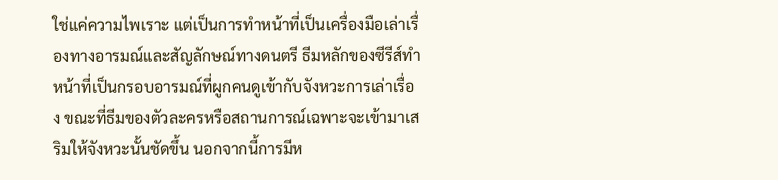ใช่แค่ความไพเราะ แต่เป็นการทำหน้าที่เป็นเครื่องมือเล่าเรื่องทางอารมณ์และสัญลักษณ์ทางดนตรี ธีมหลักของซีรีส์ทำหน้าที่เป็นกรอบอารมณ์ที่ผูกคนดูเข้ากับจังหวะการเล่าเรื่อง ขณะที่ธีมของตัวละครหรือสถานการณ์เฉพาะจะเข้ามาเสริมให้จังหวะนั้นชัดขึ้น นอกจากนี้การมีห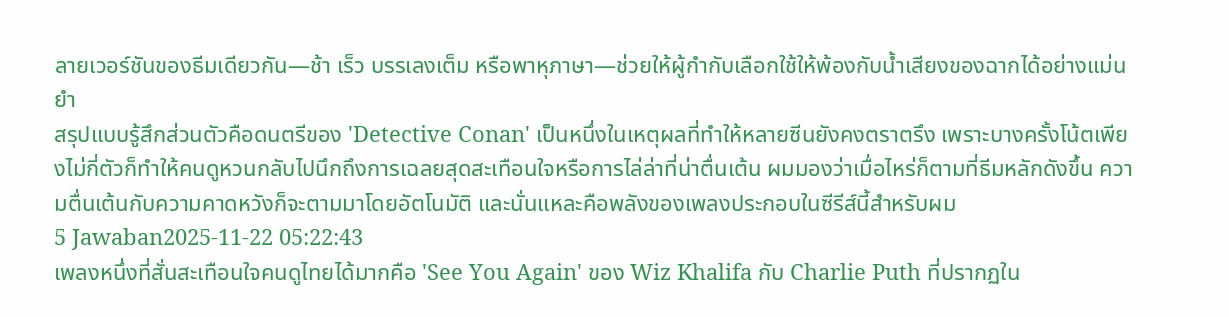ลายเวอร์ชันของธีมเดียวกัน—ช้า เร็ว บรรเลงเต็ม หรือพาหุภาษา—ช่วยให้ผู้กำกับเลือกใช้ให้พ้องกับน้ำเสียงของฉากได้อย่างแม่นยำ
สรุปแบบรู้สึกส่วนตัวคือดนตรีของ 'Detective Conan' เป็นหนึ่งในเหตุผลที่ทำให้หลายซีนยังคงตราตรึง เพราะบางครั้งโน้ตเพียงไม่กี่ตัวก็ทำให้คนดูหวนกลับไปนึกถึงการเฉลยสุดสะเทือนใจหรือการไล่ล่าที่น่าตื่นเต้น ผมมองว่าเมื่อไหร่ก็ตามที่ธีมหลักดังขึ้น ความตื่นเต้นกับความคาดหวังก็จะตามมาโดยอัตโนมัติ และนั่นแหละคือพลังของเพลงประกอบในซีรีส์นี้สำหรับผม
5 Jawaban2025-11-22 05:22:43
เพลงหนึ่งที่สั่นสะเทือนใจคนดูไทยได้มากคือ 'See You Again' ของ Wiz Khalifa กับ Charlie Puth ที่ปรากฏใน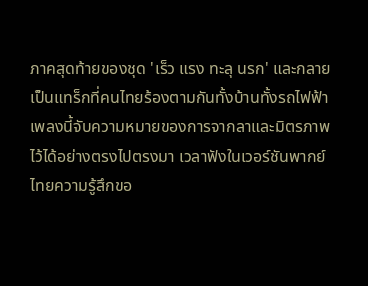ภาคสุดท้ายของชุด 'เร็ว แรง ทะลุ นรก' และกลายเป็นแทร็กที่คนไทยร้องตามกันทั้งบ้านทั้งรถไฟฟ้า
เพลงนี้จับความหมายของการจากลาและมิตรภาพไว้ได้อย่างตรงไปตรงมา เวลาฟังในเวอร์ชันพากย์ไทยความรู้สึกขอ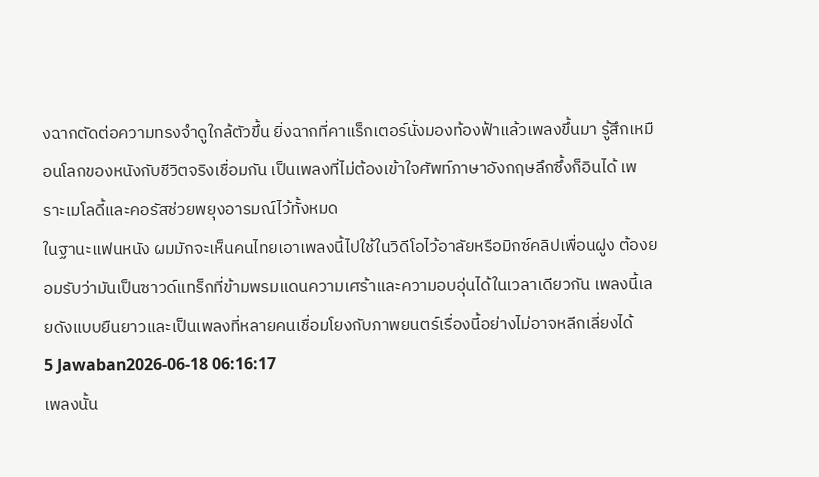งฉากตัดต่อความทรงจำดูใกล้ตัวขึ้น ยิ่งฉากที่คาแร็กเตอร์นั่งมองท้องฟ้าแล้วเพลงขึ้นมา รู้สึกเหมือนโลกของหนังกับชีวิตจริงเชื่อมกัน เป็นเพลงที่ไม่ต้องเข้าใจศัพท์ภาษาอังกฤษลึกซึ้งก็อินได้ เพราะเมโลดี้และคอรัสช่วยพยุงอารมณ์ไว้ทั้งหมด
ในฐานะแฟนหนัง ผมมักจะเห็นคนไทยเอาเพลงนี้ไปใช้ในวิดีโอไว้อาลัยหรือมิกซ์คลิปเพื่อนฝูง ต้องยอมรับว่ามันเป็นซาวด์แทร็กที่ข้ามพรมแดนความเศร้าและความอบอุ่นได้ในเวลาเดียวกัน เพลงนี้เลยดังแบบยืนยาวและเป็นเพลงที่หลายคนเชื่อมโยงกับภาพยนตร์เรื่องนี้อย่างไม่อาจหลีกเลี่ยงได้
5 Jawaban2026-06-18 06:16:17
เพลงนั้น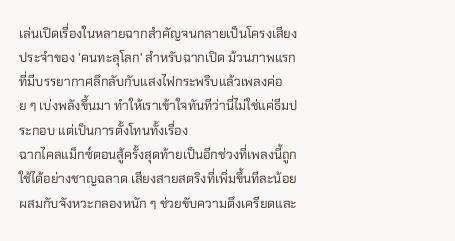เล่นเปิดเรื่องในหลายฉากสำคัญจนกลายเป็นโครงเสียงประจำของ 'คนทะลุโลก' สำหรับฉากเปิด ม้วนภาพแรกที่มีบรรยากาศลึกลับกับแสงไฟกระพริบแล้วเพลงค่อย ๆ เบ่งพลังขึ้นมา ทำให้เราเข้าใจทันทีว่านี่ไม่ใช่แค่ธีมประกอบ แต่เป็นการตั้งโทนทั้งเรื่อง
ฉากไคลแม็กซ์ตอนสู้ครั้งสุดท้ายเป็นอีกช่วงที่เพลงนี้ถูกใช้ได้อย่างชาญฉลาด เสียงสายสตริงที่เพิ่มขึ้นทีละน้อยผสมกับจังหวะกลองหนัก ๆ ช่วยขับความตึงเครียดและ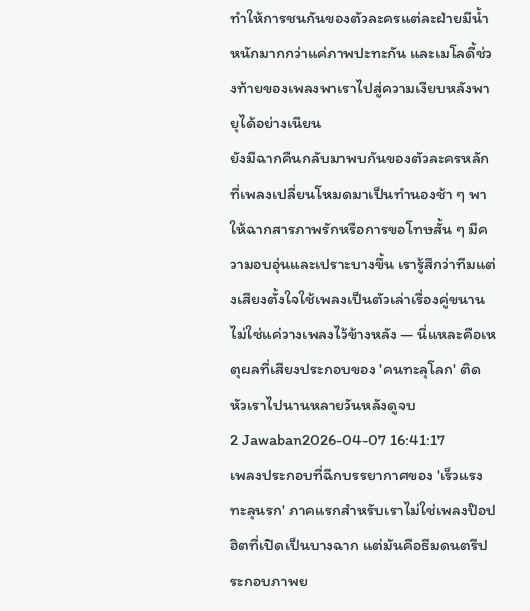ทำให้การชนกันของตัวละครแต่ละฝ่ายมีน้ำหนักมากกว่าแค่ภาพปะทะกัน และเมโลดี้ช่วงท้ายของเพลงพาเราไปสู่ความเงียบหลังพายุได้อย่างเนียน
ยังมีฉากคืนกลับมาพบกันของตัวละครหลักที่เพลงเปลี่ยนโหมดมาเป็นทำนองช้า ๆ พาให้ฉากสารภาพรักหรือการขอโทษสั้น ๆ มีความอบอุ่นและเปราะบางขึ้น เรารู้สึกว่าทีมแต่งเสียงตั้งใจใช้เพลงเป็นตัวเล่าเรื่องคู่ขนาน ไม่ใช่แค่วางเพลงไว้ข้างหลัง — นี่แหละคือเหตุผลที่เสียงประกอบของ 'คนทะลุโลก' ติดหัวเราไปนานหลายวันหลังดูจบ
2 Jawaban2026-04-07 16:41:17
เพลงประกอบที่ฉีกบรรยากาศของ 'เร็วแรงทะลุนรก' ภาคแรกสำหรับเราไม่ใช่เพลงป๊อปฮิตที่เปิดเป็นบางฉาก แต่มันคือธีมดนตรีประกอบภาพย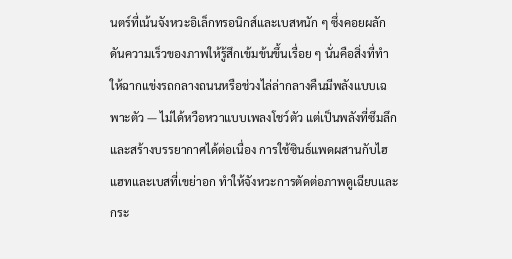นตร์ที่เน้นจังหวะอิเล็กทรอนิกส์และเบสหนัก ๆ ซึ่งคอยผลักดันความเร็วของภาพให้รู้สึกเข้มข้นขึ้นเรื่อย ๆ นั่นคือสิ่งที่ทำให้ฉากแข่งรถกลางถนนหรือช่วงไล่ล่ากลางคืนมีพลังแบบเฉพาะตัว — ไม่ได้หวือหวาแบบเพลงโชว์ตัว แต่เป็นพลังที่ซึมลึกและสร้างบรรยากาศได้ต่อเนื่อง การใช้ซินธ์แพดผสานกับไฮแฮทและเบสที่เขย่าอก ทำให้จังหวะการตัดต่อภาพดูเฉียบและกระ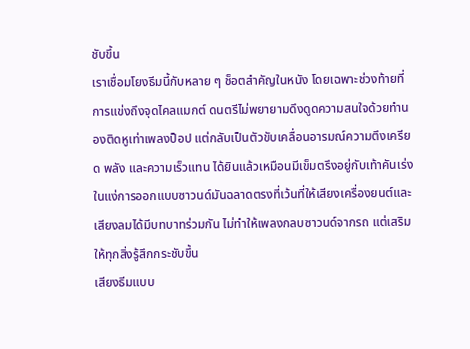ชับขึ้น
เราเชื่อมโยงธีมนี้กับหลาย ๆ ช็อตสำคัญในหนัง โดยเฉพาะช่วงท้ายที่การแข่งถึงจุดไคลแมกต์ ดนตรีไม่พยายามดึงดูดความสนใจด้วยทำนองติดหูเท่าเพลงป็อป แต่กลับเป็นตัวขับเคลื่อนอารมณ์ความตึงเครียด พลัง และความเร็วแทน ได้ยินแล้วเหมือนมีเข็มตรึงอยู่กับเท้าคันเร่ง ในแง่การออกแบบซาวนด์มันฉลาดตรงที่เว้นที่ให้เสียงเครื่องยนต์และเสียงลมได้มีบทบาทร่วมกัน ไม่ทำให้เพลงกลบซาวนด์จากรถ แต่เสริมให้ทุกสิ่งรู้สึกกระชับขึ้น
เสียงธีมแบบ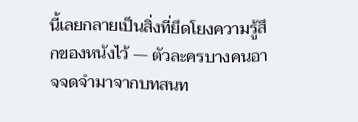นี้เลยกลายเป็นสิ่งที่ยึดโยงความรู้สึกของหนังไว้ — ตัวละครบางคนอาจจดจำมาจากบทสนท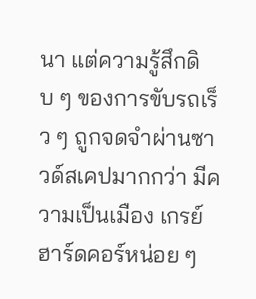นา แต่ความรู้สึกดิบ ๆ ของการขับรถเร็ว ๆ ถูกจดจำผ่านซาวด์สเคปมากกว่า มีความเป็นเมือง เกรย์ฮาร์ดคอร์หน่อย ๆ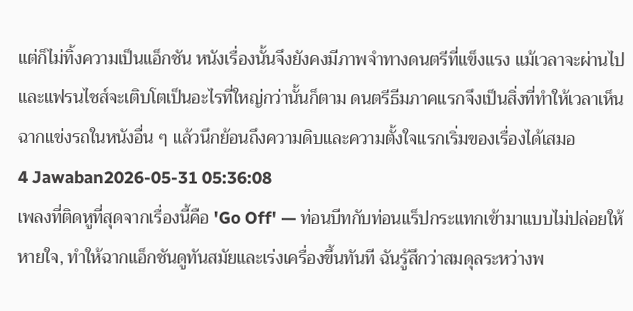แต่ก็ไม่ทิ้งความเป็นแอ็กชัน หนังเรื่องนั้นจึงยังคงมีภาพจำทางดนตรีที่แข็งแรง แม้เวลาจะผ่านไปและแฟรนไชส์จะเติบโตเป็นอะไรที่ใหญ่กว่านั้นก็ตาม ดนตรีธีมภาคแรกจึงเป็นสิ่งที่ทำให้เวลาเห็นฉากแข่งรถในหนังอื่น ๆ แล้วนึกย้อนถึงความดิบและความตั้งใจแรกเริ่มของเรื่องได้เสมอ
4 Jawaban2026-05-31 05:36:08
เพลงที่ติดหูที่สุดจากเรื่องนี้คือ 'Go Off' — ท่อนบีทกับท่อนแร็ปกระแทกเข้ามาแบบไม่ปล่อยให้หายใจ, ทำให้ฉากแอ็กชันดูทันสมัยและเร่งเครื่องขึ้นทันที ฉันรู้สึกว่าสมดุลระหว่างพ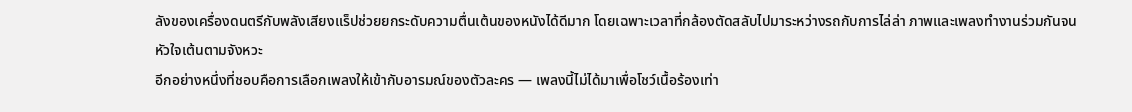ลังของเครื่องดนตรีกับพลังเสียงแร็ปช่วยยกระดับความตื่นเต้นของหนังได้ดีมาก โดยเฉพาะเวลาที่กล้องตัดสลับไปมาระหว่างรถกับการไล่ล่า ภาพและเพลงทำงานร่วมกันจนหัวใจเต้นตามจังหวะ
อีกอย่างหนึ่งที่ชอบคือการเลือกเพลงให้เข้ากับอารมณ์ของตัวละคร — เพลงนี้ไม่ได้มาเพื่อโชว์เนื้อร้องเท่า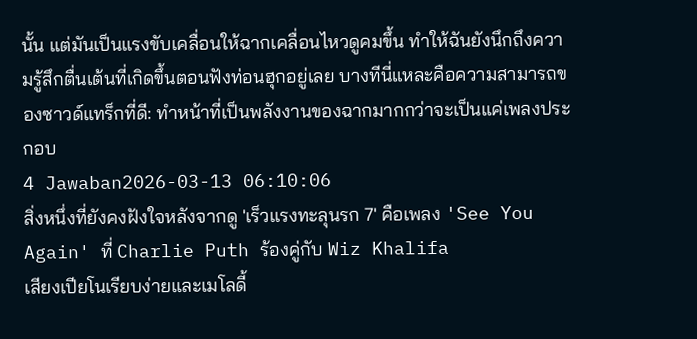นั้น แต่มันเป็นแรงขับเคลื่อนให้ฉากเคลื่อนไหวดูคมขึ้น ทำให้ฉันยังนึกถึงความรู้สึกตื่นเต้นที่เกิดขึ้นตอนฟังท่อนฮุกอยู่เลย บางทีนี่แหละคือความสามารถของซาวด์แทร็กที่ดี: ทำหน้าที่เป็นพลังงานของฉากมากกว่าจะเป็นแค่เพลงประกอบ
4 Jawaban2026-03-13 06:10:06
สิ่งหนึ่งที่ยังคงฝังใจหลังจากดู 'เร็วแรงทะลุนรก 7' คือเพลง 'See You Again' ที่ Charlie Puth ร้องคู่กับ Wiz Khalifa
เสียงเปียโนเรียบง่ายและเมโลดี้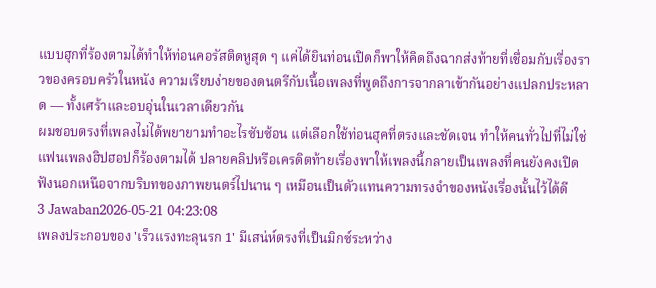แบบฮุกที่ร้องตามได้ทำให้ท่อนคอรัสติดหูสุด ๆ แค่ได้ยินท่อนเปิดก็พาให้คิดถึงฉากส่งท้ายที่เชื่อมกับเรื่องราวของครอบครัวในหนัง ความเรียบง่ายของดนตรีกับเนื้อเพลงที่พูดถึงการจากลาเข้ากันอย่างแปลกประหลาด — ทั้งเศร้าและอบอุ่นในเวลาเดียวกัน
ผมชอบตรงที่เพลงไม่ได้พยายามทำอะไรซับซ้อน แต่เลือกใช้ท่อนฮุคที่ตรงและชัดเจน ทำให้คนทั่วไปที่ไม่ใช่แฟนเพลงฮิปฮอปก็ร้องตามได้ ปลายคลิปหรือเครดิตท้ายเรื่องพาให้เพลงนี้กลายเป็นเพลงที่คนยังคงเปิดฟังนอกเหนือจากบริบทของภาพยนตร์ไปนาน ๆ เหมือนเป็นตัวแทนความทรงจำของหนังเรื่องนั้นไว้ได้ดี
3 Jawaban2026-05-21 04:23:08
เพลงประกอบของ 'เร็วแรงทะลุนรก 1' มีเสน่ห์ตรงที่เป็นมิกซ์ระหว่าง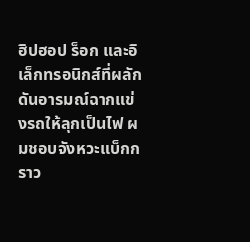ฮิปฮอป ร็อก และอิเล็กทรอนิกส์ที่ผลักดันอารมณ์ฉากแข่งรถให้ลุกเป็นไฟ ผมชอบจังหวะแบ็กกราว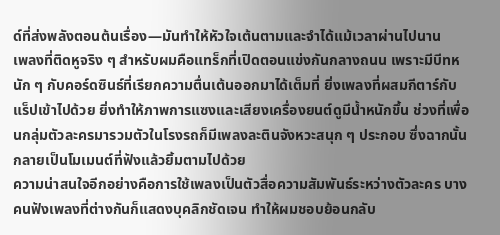ด์ที่ส่งพลังตอนต้นเรื่อง—มันทำให้หัวใจเต้นตามและจำได้แม้เวลาผ่านไปนาน
เพลงที่ติดหูจริง ๆ สำหรับผมคือแทร็กที่เปิดตอนแข่งกันกลางถนน เพราะมีบีทหนัก ๆ กับคอร์ดซินธ์ที่เรียกความตื่นเต้นออกมาได้เต็มที่ ยิ่งเพลงที่ผสมกีตาร์กับแร็ปเข้าไปด้วย ยิ่งทำให้ภาพการแซงและเสียงเครื่องยนต์ดูมีน้ำหนักขึ้น ช่วงที่เพื่อนกลุ่มตัวละครมารวมตัวในโรงรถก็มีเพลงละตินจังหวะสนุก ๆ ประกอบ ซึ่งฉากนั้นกลายเป็นโมเมนต์ที่ฟังแล้วยิ้มตามไปด้วย
ความน่าสนใจอีกอย่างคือการใช้เพลงเป็นตัวสื่อความสัมพันธ์ระหว่างตัวละคร บางคนฟังเพลงที่ต่างกันก็แสดงบุคลิกชัดเจน ทำให้ผมชอบย้อนกลับ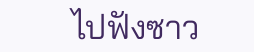ไปฟังซาว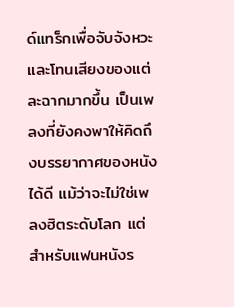ด์แทร็กเพื่อจับจังหวะและโทนเสียงของแต่ละฉากมากขึ้น เป็นเพลงที่ยังคงพาให้คิดถึงบรรยากาศของหนังได้ดี แม้ว่าจะไม่ใช่เพลงฮิตระดับโลก แต่สำหรับแฟนหนังร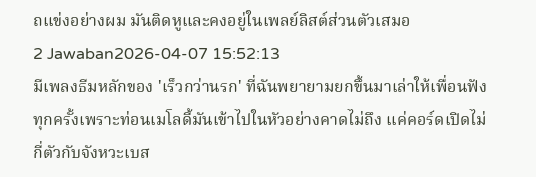ถแข่งอย่างผม มันติดหูและคงอยู่ในเพลย์ลิสต์ส่วนตัวเสมอ
2 Jawaban2026-04-07 15:52:13
มีเพลงธีมหลักของ 'เร็วกว่านรก' ที่ฉันพยายามยกขึ้นมาเล่าให้เพื่อนฟังทุกครั้งเพราะท่อนเมโลดี้มันเข้าไปในหัวอย่างคาดไม่ถึง แค่คอร์ดเปิดไม่กี่ตัวกับจังหวะเบส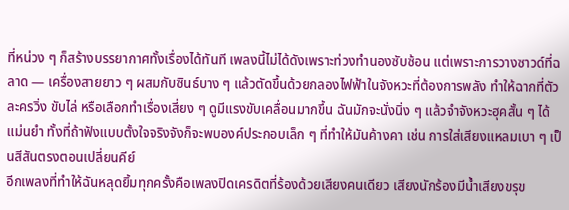ที่หน่วง ๆ ก็สร้างบรรยากาศทั้งเรื่องได้ทันที เพลงนี้ไม่ได้ดังเพราะท่วงทำนองซับซ้อน แต่เพราะการวางซาวด์ที่ฉลาด — เครื่องสายยาว ๆ ผสมกับซินธ์บาง ๆ แล้วตัดขึ้นด้วยกลองไฟฟ้าในจังหวะที่ต้องการพลัง ทำให้ฉากที่ตัวละครวิ่ง ขับไล่ หรือเลือกทำเรื่องเสี่ยง ๆ ดูมีแรงขับเคลื่อนมากขึ้น ฉันมักจะนั่งนิ่ง ๆ แล้วจำจังหวะฮุคสั้น ๆ ได้แม่นยำ ทั้งที่ถ้าฟังแบบตั้งใจจริงจังก็จะพบองค์ประกอบเล็ก ๆ ที่ทำให้มันค้างคา เช่น การใส่เสียงแหลมเบา ๆ เป็นสีสันตรงตอนเปลี่ยนคีย์
อีกเพลงที่ทำให้ฉันหลุดยิ้มทุกครั้งคือเพลงปิดเครดิตที่ร้องด้วยเสียงคนเดียว เสียงนักร้องมีน้ำเสียงขรุข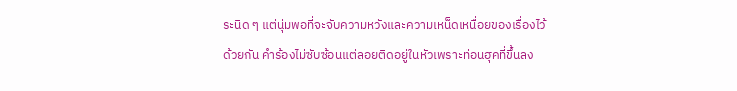ระนิด ๆ แต่นุ่มพอที่จะจับความหวังและความเหน็ดเหนื่อยของเรื่องไว้ด้วยกัน คำร้องไม่ซับซ้อนแต่ลอยติดอยู่ในหัวเพราะท่อนฮุคที่ขึ้นลง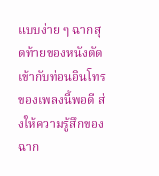แบบง่าย ๆ ฉากสุดท้ายของหนังตัดเข้ากับท่อนอินโทรของเพลงนี้พอดี ส่งให้ความรู้สึกของฉาก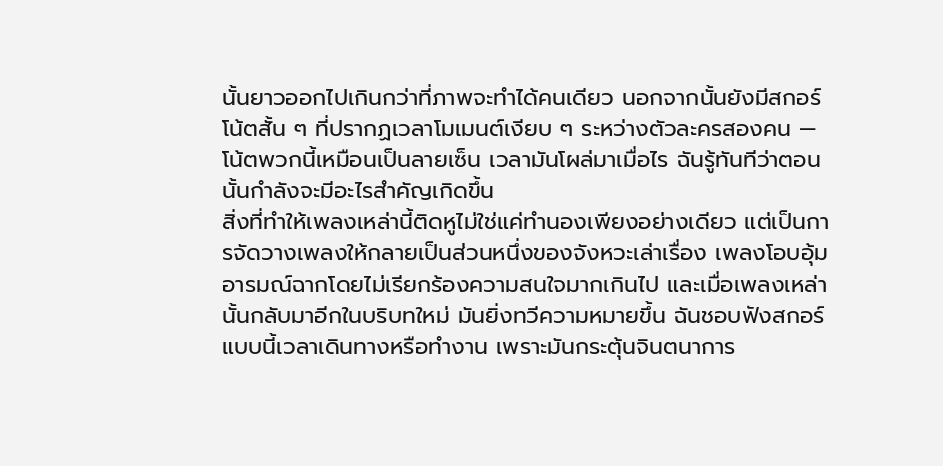นั้นยาวออกไปเกินกว่าที่ภาพจะทำได้คนเดียว นอกจากนั้นยังมีสกอร์โน้ตสั้น ๆ ที่ปรากฏเวลาโมเมนต์เงียบ ๆ ระหว่างตัวละครสองคน — โน้ตพวกนี้เหมือนเป็นลายเซ็น เวลามันโผล่มาเมื่อไร ฉันรู้ทันทีว่าตอนนั้นกำลังจะมีอะไรสำคัญเกิดขึ้น
สิ่งที่ทำให้เพลงเหล่านี้ติดหูไม่ใช่แค่ทำนองเพียงอย่างเดียว แต่เป็นการจัดวางเพลงให้กลายเป็นส่วนหนึ่งของจังหวะเล่าเรื่อง เพลงโอบอุ้มอารมณ์ฉากโดยไม่เรียกร้องความสนใจมากเกินไป และเมื่อเพลงเหล่านั้นกลับมาอีกในบริบทใหม่ มันยิ่งทวีความหมายขึ้น ฉันชอบฟังสกอร์แบบนี้เวลาเดินทางหรือทำงาน เพราะมันกระตุ้นจินตนาการ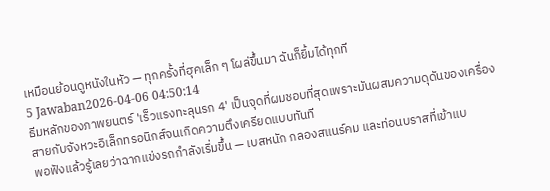เหมือนย้อนดูหนังในหัว — ทุกครั้งที่ฮุคเล็ก ๆ โผล่ขึ้นมา ฉันก็ยิ้มได้ทุกที
5 Jawaban2026-04-06 04:50:14
ธีมหลักของภาพยนตร์ 'เร็วแรงทะลุนรก 4' เป็นจุดที่ผมชอบที่สุดเพราะมันผสมความดุดันของเครื่องสายกับจังหวะอิเล็กทรอนิกส์จนเกิดความตึงเครียดแบบทันที
พอฟังแล้วรู้เลยว่าฉากแข่งรถกำลังเริ่มขึ้น — เบสหนัก กลองสแนร์คม และท่อนบราสที่เข้าแบ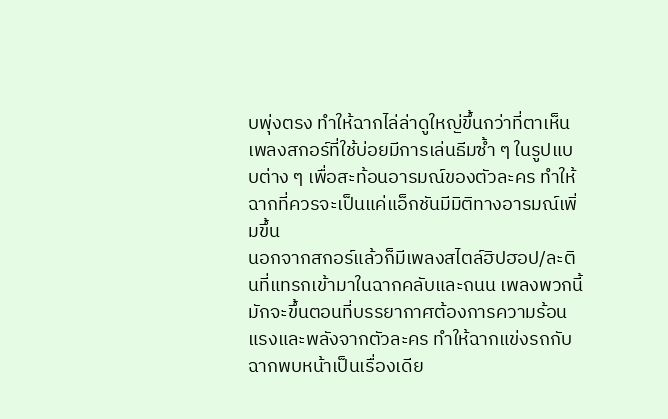บพุ่งตรง ทำให้ฉากไล่ล่าดูใหญ่ขึ้นกว่าที่ตาเห็น เพลงสกอร์ที่ใช้บ่อยมีการเล่นธีมซ้ำ ๆ ในรูปแบบต่าง ๆ เพื่อสะท้อนอารมณ์ของตัวละคร ทำให้ฉากที่ควรจะเป็นแค่แอ็กชันมีมิติทางอารมณ์เพิ่มขึ้น
นอกจากสกอร์แล้วก็มีเพลงสไตล์ฮิปฮอป/ละตินที่แทรกเข้ามาในฉากคลับและถนน เพลงพวกนี้มักจะขึ้นตอนที่บรรยากาศต้องการความร้อนแรงและพลังจากตัวละคร ทำให้ฉากแข่งรถกับฉากพบหน้าเป็นเรื่องเดีย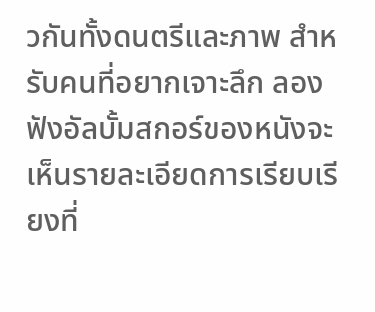วกันทั้งดนตรีและภาพ สำหรับคนที่อยากเจาะลึก ลองฟังอัลบั้มสกอร์ของหนังจะเห็นรายละเอียดการเรียบเรียงที่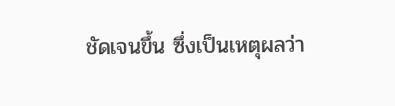ชัดเจนขึ้น ซึ่งเป็นเหตุผลว่า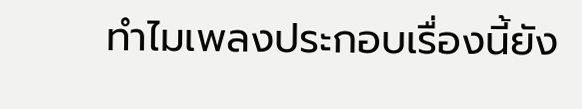ทำไมเพลงประกอบเรื่องนี้ยัง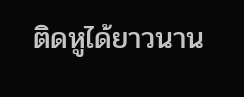ติดหูได้ยาวนาน